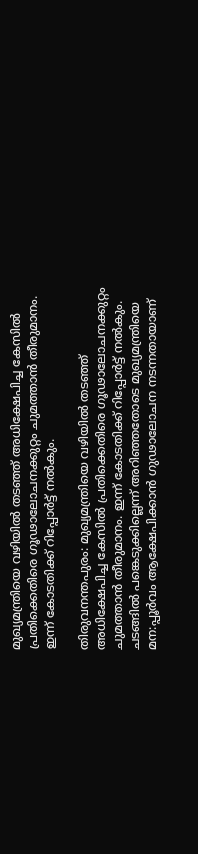മുഖ്യമന്ത്രിയെ വഴിയിൽ തടഞ്ഞ് അധിക്ഷേപിച്ച കേസിൽ പ്രതിക്കെതിരെ ഗൂഢാലോചനക്കുറ്റം ചുമത്താൻ തീരുമാനം. ഇന്ന് കോടതിക്ക് റിപ്പോർട്ട് നൽകും.

തിരുവനന്തപുരം: മുഖ്യമന്ത്രിയെ വഴിയിൽ തടഞ്ഞ് അധിക്ഷേപിച്ച കേസിൽ പ്രതിക്കെതിരെ ഗൂഢാലോചനക്കുറ്റം ചുമത്താൻ തീരുമാനം. ഇന്ന് കോടതിക്ക് റിപ്പോർട്ട് നൽകും. ചടങ്ങിൽ പങ്കെടുക്കില്ലെന്ന് അറിഞ്ഞതോടെ മുഖ്യമന്ത്രിയെ മന:പ്പൂര്‍വം ആക്ഷേപിക്കാൻ ഗുഢാലോചന നടന്നതായാണ്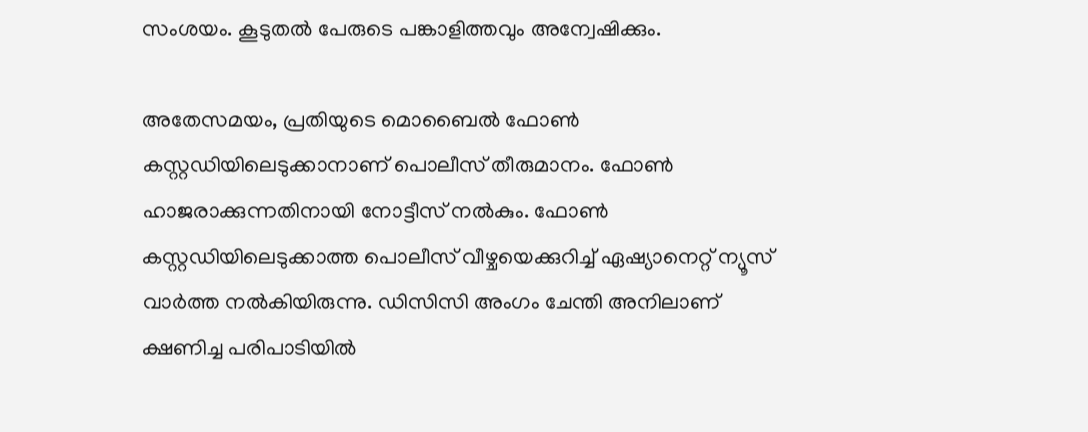സംശയം. കൂടുതൽ പേരുടെ പങ്കാളിത്തവും അന്വേഷിക്കും.

അതേസമയം, പ്രതിയുടെ മൊബൈൽ ഫോണ്‍ കസ്റ്റഡിയിലെടുക്കാനാണ് പൊലീസ് തീരുമാനം. ഫോണ്‍ ഹാജരാക്കുന്നതിനായി നോട്ടീസ് നല്‍കും. ഫോണ്‍ കസ്റ്റഡിയിലെടുക്കാത്ത പൊലീസ് വീഴ്ചയെക്കുറിച്ച് ഏഷ്യാനെറ്റ് ന്യൂസ് വാര്‍ത്ത നല്‍കിയിരുന്നു. ഡിസിസി അംഗം ചേന്തി അനിലാണ് ക്ഷണിച്ച പരിപാടിയിൽ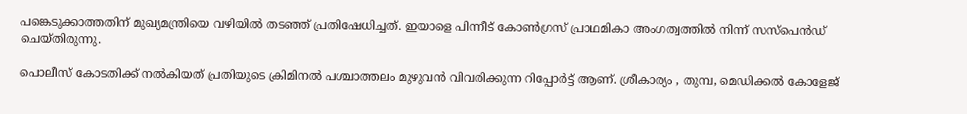പങ്കെടുക്കാത്തതിന് മുഖ്യമന്ത്രിയെ വഴിയിൽ തടഞ്ഞ് പ്രതിഷേധിച്ചത്. ഇയാളെ പിന്നീട് കോണ്‍ഗ്രസ് പ്രാഥമികാ അംഗത്വത്തിൽ നിന്ന് സസ്പെൻഡ് ചെയ്തിരുന്നു.

പൊലീസ് കോടതിക്ക് നല്‍കിയത് പ്രതിയുടെ ക്രിമിനൽ പശ്ചാത്തലം മുഴുവൻ വിവരിക്കുന്ന റിപ്പോർട്ട് ആണ്. ശ്രീകാര്യം , തുമ്പ, മെഡിക്കൽ കോളേജ്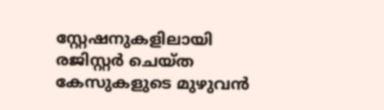സ്റ്റേഷനുകളിലായി രജിസ്റ്റർ ചെയ്ത കേസുകളുടെ മുഴുവൻ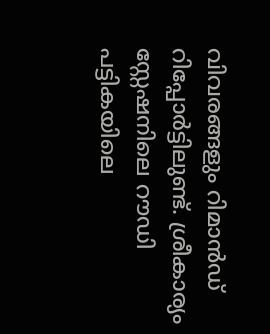വിവരങ്ങളും റിമാന്‍ഡ് റിപ്പോർട്ടിലുണ്ട്. ശ്രീകാര്യം സ്റ്റേഷനിലെ റൗഡി പട്ടികയിലെ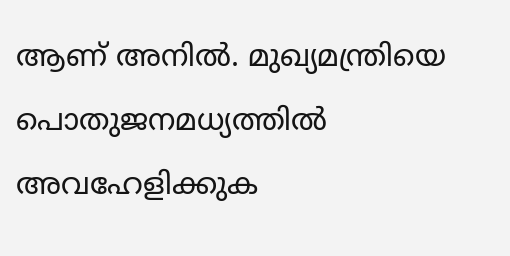ആണ് അനിൽ. മുഖ്യമന്ത്രിയെ പൊതുജനമധ്യത്തിൽ അവഹേളിക്കുക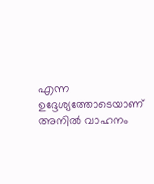എന്ന ഉദ്ദേശ്യത്തോടെയാണ് അനിൽ വാഹനം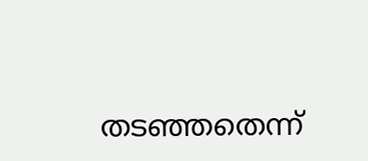തടഞ്ഞതെന്ന്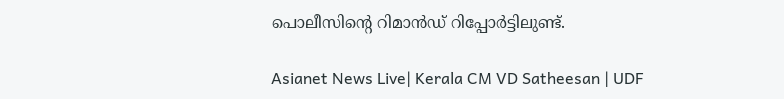പൊലീസിൻ്റെ റിമാൻഡ് റിപ്പോർട്ടിലുണ്ട്.

Asianet News Live| Kerala CM VD Satheesan | UDF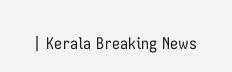| Kerala Breaking News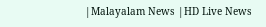|Malayalam News |HD Live News